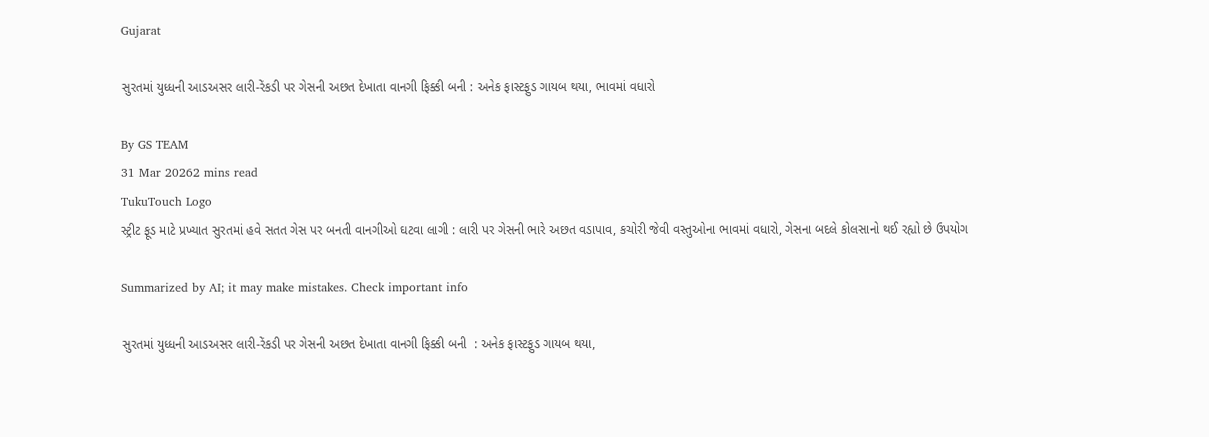Gujarat

સુરતમાં યુધ્ધની આડઅસર લારી-રેંકડી પર ગેસની અછત દેખાતા વાનગી ફિક્કી બની : અનેક ફાસ્ટફુડ ગાયબ થયા, ભાવમાં વધારો

By GS TEAM
31 Mar 20262 mins read
TukuTouch Logo
સ્ટ્રીટ ફૂડ માટે પ્રખ્યાત સુરતમાં હવે સતત ગેસ પર બનતી વાનગીઓ ઘટવા લાગી : લારી પર ગેસની ભારે અછત વડાપાવ, કચોરી જેવી વસ્તુઓના ભાવમાં વધારો, ગેસના બદલે કોલસાનો થઈ રહ્યો છે ઉપયોગ

Summarized by AI; it may make mistakes. Check important info

સુરતમાં યુધ્ધની આડઅસર લારી-રેંકડી પર ગેસની અછત દેખાતા વાનગી ફિક્કી બની  : અનેક ફાસ્ટફુડ ગાયબ થયા,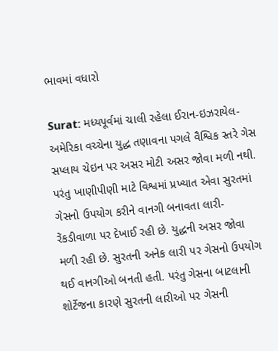ભાવમાં વધારો

Surat: મધ્યપૂર્વમાં ચાલી રહેલા ઈરાન-ઇઝરાયેલ-અમેરિકા વચ્ચેના યુદ્ધ તણાવના પગલે વૈશ્વિક સ્તરે ગેસ સપ્લાય ચેઇન પર અસર મોટી અસર જોવા મળી નથી. પરંતુ ખાણીપીણી માટે વિશ્વમાં પ્રખ્યાત એવા સુરતમાં ગેસનો ઉપયોગ કરીને વાનગી બનાવતા લારી-રેંકડીવાળા પર દેખાઈ રહી છે. યુદ્ધની અસર જોવા મળી રહી છે. સુરતની અનેક લારી પર ગેસનો ઉપયોગ થઈ વાનગીઓ બનતી હતી. પરંતુ ગેસના બાટલાની શોર્ટેજના કારણે સુરતની લારીઓ પર ગેસની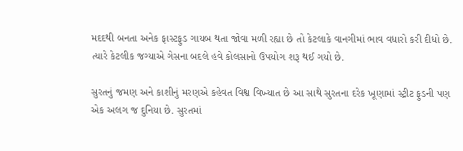મદદથી બનતા અનેક ફાસ્ટફુડ ગાયબ થતા જોવા મળી રહ્યા છે તો કેટલાકે વાનગીમાં ભાવ વધારો કરી દીધો છે. ત્યારે કેટલીક જગ્યાએ ગેસના બદલે હવે કોલસાનો ઉપયોગ શરૂ થઈ ગયો છે.

સુરતનું જમણ અને કાશીનું મરણએ કહેવત વિશ્વ વિખ્યાત છે આ સાથે સુરતના દરેક ખૂણામાં સ્ટ્રીટ ફુડની પણ એક અલગ જ દુનિયા છે. સુરતમાં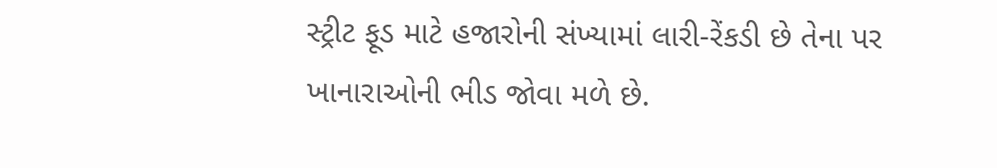સ્ટ્રીટ ફૂડ માટે હજારોની સંખ્યામાં લારી-રેંકડી છે તેના પર ખાનારાઓની ભીડ જોવા મળે છે.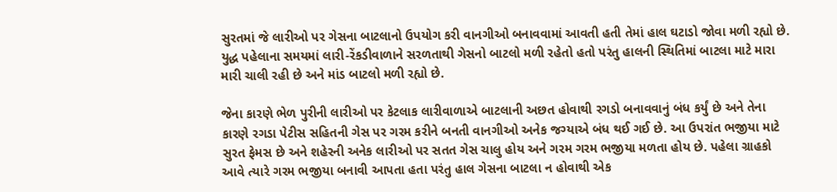સુરતમાં જે લારીઓ પર ગેસના બાટલાનો ઉપયોગ કરી વાનગીઓ બનાવવામાં આવતી હતી તેમાં હાલ ઘટાડો જોવા મળી રહ્યો છે. યુદ્ધ પહેલાના સમયમાં લારી-રેંકડીવાળાને સરળતાથી ગેસનો બાટલો મળી રહેતો હતો પરંતુ હાલની સ્થિતિમાં બાટલા માટે મારા મારી ચાલી રહી છે અને માંડ બાટલો મળી રહ્યો છે.

જેના કારણે ભેળ પુરીની લારીઓ પર કેટલાક લારીવાળાએ બાટલાની અછત હોવાથી રગડો બનાવવાનું બંધ કર્યું છે અને તેના કારણે રગડા પેટીસ સહિતની ગેસ પર ગરમ કરીને બનતી વાનગીઓ અનેક જગ્યાએ બંધ થઈ ગઈ છે. આ ઉપરાંત ભજીયા માટે સુરત ફેમસ છે અને શહેરની અનેક લારીઓ પર સતત ગેસ ચાલુ હોય અને ગરમ ગરમ ભજીયા મળતા હોય છે. પહેલા ગ્રાહકો આવે ત્યારે ગરમ ભજીયા બનાવી આપતા હતા પરંતુ હાલ ગેસના બાટલા ન હોવાથી એક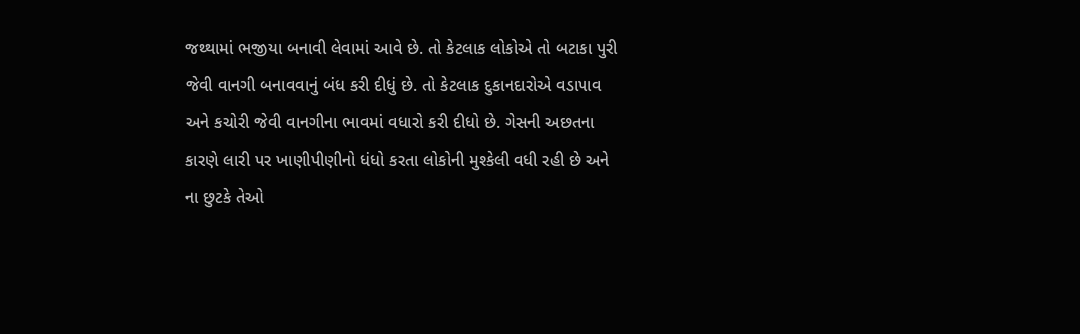જથ્થામાં ભજીયા બનાવી લેવામાં આવે છે. તો કેટલાક લોકોએ તો બટાકા પુરી જેવી વાનગી બનાવવાનું બંધ કરી દીધું છે. તો કેટલાક દુકાનદારોએ વડાપાવ અને કચોરી જેવી વાનગીના ભાવમાં વધારો કરી દીધો છે. ગેસની અછતના કારણે લારી પર ખાણીપીણીનો ધંધો કરતા લોકોની મુશ્કેલી વધી રહી છે અને ના છુટકે તેઓ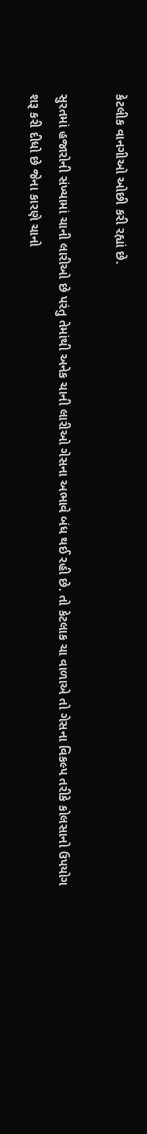કેટલીક વાનગીઓ ઓછી કરી રહ્યાં છે.

સુરતમાં હજારોની સંખ્યામાં ચાની લારીઓ છે પરંતુ તેમાંથી અનેક ચાની લારીઓ ગેસના અભાવે બંધ થઈ રહી છે. તો કેટલાક ચા વાળાએ તો ગેસના વિકલ્પ તરીકે કોલસાનો ઉપયોગ શરૂ કરી દીધો છે જેના કારણે ચાનો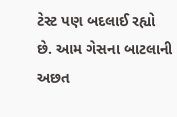ટેસ્ટ પણ બદલાઈ રહ્યો છે. આમ ગેસના બાટલાની અછત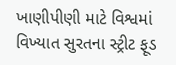ખાણીપીણી માટે વિશ્વમાં વિખ્યાત સુરતના સ્ટ્રીટ ફૂડ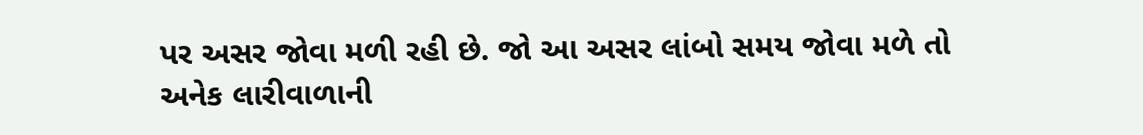પર અસર જોવા મળી રહી છે. જો આ અસર લાંબો સમય જોવા મળે તો અનેક લારીવાળાની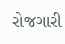રોજગારી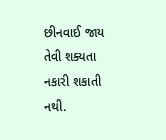છીનવાઈ જાય તેવી શક્યતા નકારી શકાતી નથી.